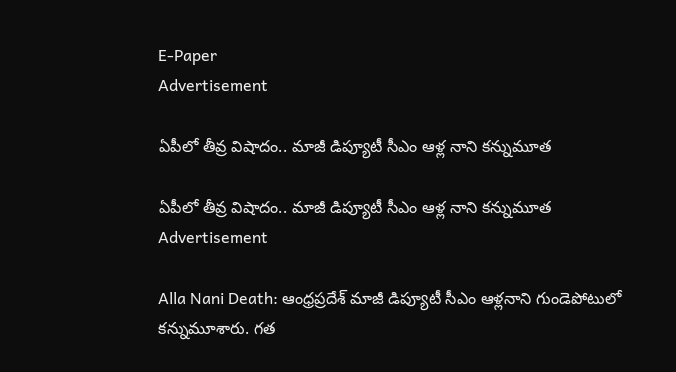E-Paper
Advertisement

ఏపీలో తీవ్ర విషాదం.. మాజీ డిప్యూటీ సీఎం ఆళ్ల నాని కన్నుమూత

ఏపీలో తీవ్ర విషాదం.. మాజీ డిప్యూటీ సీఎం ఆళ్ల నాని కన్నుమూత
Advertisement

Alla Nani Death: ఆంధ్రప్రదేశ్ మాజీ డిప్యూటీ సీఎం ఆళ్లనాని గుండెపోటులో కన్నుమూశారు. గత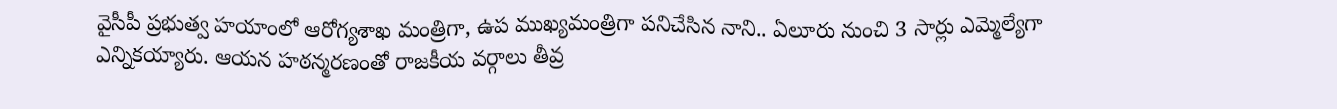వైసీపీ ప్రభుత్వ హయాంలో ఆరోగ్యశాఖ మంత్రిగా, ఉప ముఖ్యమంత్రిగా పనిచేసిన నాని.. ఏలూరు నుంచి 3 సార్లు ఎమ్మెల్యేగా ఎన్నికయ్యారు. ఆయన హఠన్మరణంతో రాజకీయ వర్గాలు తీవ్ర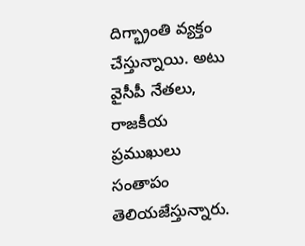దిగ్భ్రాంతి వ్యక్తం చేస్తున్నాయి. అటు వైసీపీ నేతలు, రాజకీయ ప్రముఖులు సంతాపం తెలియజేస్తున్నారు.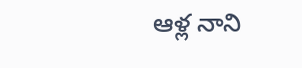ఆళ్ల నాని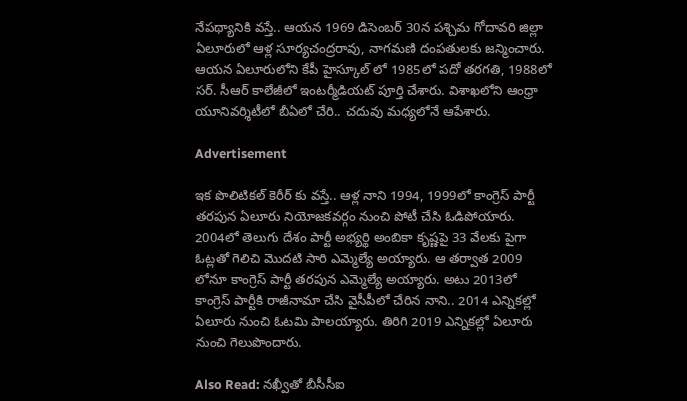నేపథ్యానికి వస్తే.. ఆయన 1969 డిసెంబర్ 30న పశ్చిమ గోదావరి జిల్లా ఏలూరులో ఆళ్ల సూర్యచంద్రరావు, నాగమణి దంపతులకు జన్మించారు. ఆయన ఏలూరులోని కేపీ హైస్కూల్ లో 1985లో పదో తరగతి, 1988లో సర్. సీఆర్ కాలేజీలో ఇంటర్మీడియట్ పూర్తి చేశారు. విశాఖలోని ఆంధ్రా యూనివర్శిటీలో బీఏలో చేరి.. చదువు మధ్యలోనే ఆపేశారు.

Advertisement

ఇక పొలిటికల్ కెరీర్ కు వస్తే.. ఆళ్ల నాని 1994, 1999లో కాంగ్రెస్ పార్టీ తరపున ఏలూరు నియోజకవర్గం నుంచి పోటీ చేసి ఓడిపోయారు. 2004లో తెలుగు దేశం పార్టీ అభ్యర్థి అంబికా కృష్ణపై 33 వేలకు పైగా ఓట్లతో గెలిచి మెుదటి సారి ఎమ్మెల్యే అయ్యారు. ఆ తర్వాత 2009 లోనూ కాంగ్రెస్ పార్టీ తరపున ఎమ్మెల్యే అయ్యారు. అటు 2013లో కాంగ్రెస్ పార్టీకి రాజీనామా చేసి వైసీపీలో చేరిన నాని.. 2014 ఎన్నికల్లో ఏలూరు నుంచి ఓటమి పాలయ్యారు. తిరిగి 2019 ఎన్నికల్లో ఏలూరు నుంచి గెలుపొందారు.

Also Read: నఖ్వీతో బీసీసీఐ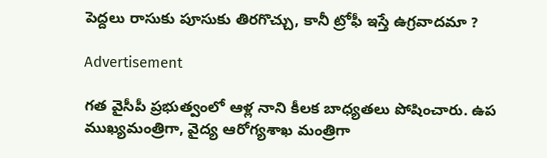పెద్దలు రాసుకు పూసుకు తిరగొచ్చు, కానీ ట్రోఫీ ఇస్తే ఉగ్రవాదమా ?

Advertisement

గత వైసీపీ ప్రభుత్వంలో ఆళ్ల నాని కీలక బాధ్యతలు పోషించారు. ఉప ముఖ్యమంత్రిగా, వైద్య ఆరోగ్యశాఖ మంత్రిగా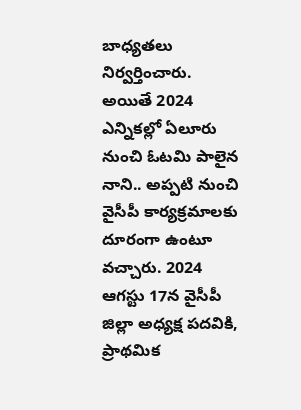బాధ్యతలు నిర్వర్తించారు. అయితే 2024 ఎన్నికల్లో ఏలూరు నుంచి ఓటమి పాలైన నాని.. అప్పటి నుంచి వైసీపీ కార్యక్రమాలకు దూరంగా ఉంటూ వచ్చారు. 2024 ఆగస్టు 17న వైసీపీ జిల్లా అధ్యక్ష పదవికి, ప్రాథమిక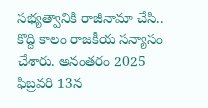సభ్యత్వానికి రాజీనామా చేసి.. కొద్ది కాలం రాజకీయ సన్యాసం చేశారు. అనంతరం 2025 ఫిబ్రవరి 13న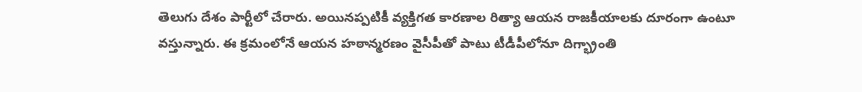తెలుగు దేశం పార్టీలో చేరారు. అయినప్పటికీ వ్యక్తిగత కారణాల రిత్యా ఆయన రాజకీయాలకు దూరంగా ఉంటూ వస్తున్నారు. ఈ క్రమంలోనే ఆయన హఠాన్మరణం వైసీపీతో పాటు టీడీపీలోనూ దిగ్భ్రాంతి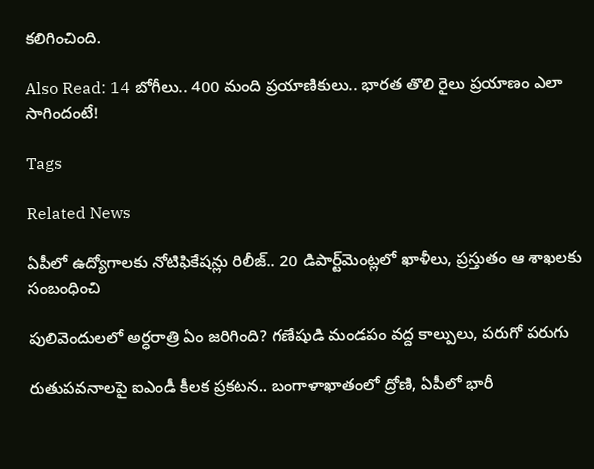కలిగించింది.

Also Read: 14 బోగీలు.. 400 మంది ప్రయాణికులు.. భారత తొలి రైలు ప్రయాణం ఎలా సాగిందంటే!

Tags

Related News

ఏపీలో ఉద్యోగాలకు నోటిఫికేషన్లు రిలీజ్.. 20 డిపార్ట్‌మెంట్లలో ఖాళీలు, ప్రస్తుతం ఆ శాఖలకు సంబంధించి

పులివెందులలో అర్ధరాత్రి ఏం జరిగింది? గణేషుడి మండపం వద్ద కాల్పులు, పరుగో పరుగు

రుతుపవనాలపై ఐఎండీ కీలక ప్రకటన.. బంగాళాఖాతంలో ద్రోణి, ఏపీలో భారీ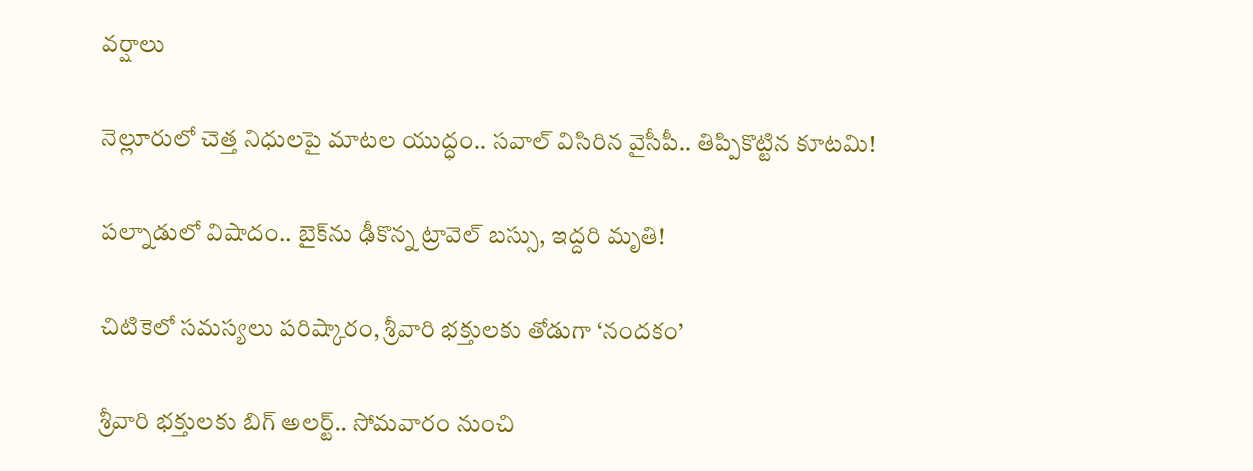వర్షాలు

నెల్లూరులో చెత్త నిధులపై మాటల యుద్ధం.. సవాల్ విసిరిన వైసీపీ.. తిప్పికొట్టిన కూటమి!

పల్నాడులో విషాదం.. బైక్‌ను ఢీకొన్న ట్రావెల్ బస్సు, ఇద్దరి మృతి!

చిటికెలో సమస్యలు పరిష్కారం, శ్రీవారి భక్తులకు తోడుగా ‘నందకం’

శ్రీవారి భక్తులకు బిగ్ అలర్ట్.. సోమవారం నుంచి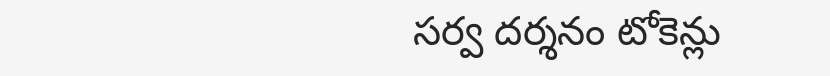సర్వ దర్శనం టోకెన్లు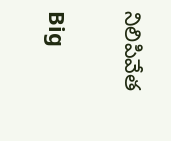నిలిపివేత

Big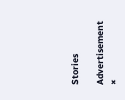Stories

Advertisement
×